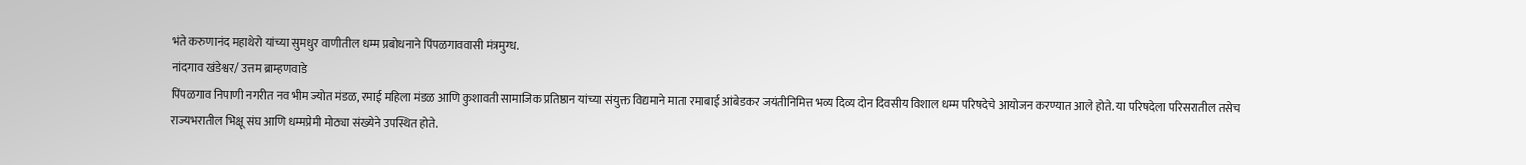भंते करुणानंद महाथेरो यांच्या सुमधुर वाणीतील धम्म प्रबोधनाने पिंपळगाववासी मंत्रमुग्ध.
नांदगाव खंडेश्वर/ उत्तम ब्राम्हणवाडे
पिंपळगाव निपाणी नगरीत नव भीम ज्योत मंडळ, रमाई महिला मंडळ आणि कुशावती सामाजिक प्रतिष्ठान यांच्या संयुक्त विद्यमाने माता रमाबाई आंबेडकर जयंतीनिमित्त भव्य दिव्य दोन दिवसीय विशाल धम्म परिषदेचे आयोजन करण्यात आले होते. या परिषदेला परिसरातील तसेच राज्यभरातील भिक्षू संघ आणि धम्मप्रेमी मोठ्या संख्येने उपस्थित होते.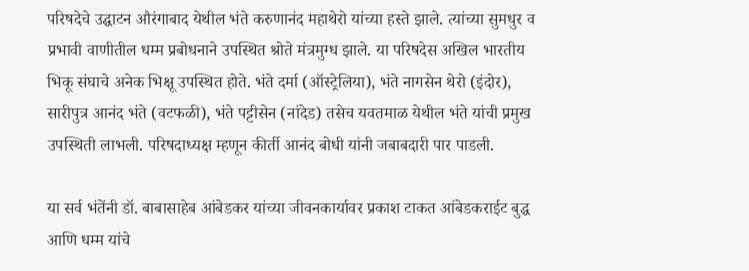परिषदेचे उद्घाटन औरंगाबाद येथील भंते करुणानंद महाथेरो यांच्या हस्ते झाले. त्यांच्या सुमधुर व प्रभावी वाणीतील धम्म प्रबोधनाने उपस्थित श्रोते मंत्रमुग्ध झाले. या परिषदेस अखिल भारतीय भिकू संघाचे अनेक भिक्षू उपस्थित होते. भंते दर्मा (ऑस्ट्रेलिया), भंते नागसेन थेरो (इंदोर), सारीपुत्र आनंद भंते (वटफळी), भंते पट्टीसेन (नांदेड) तसेच यवतमाळ येथील भंते यांची प्रमुख उपस्थिती लाभली. परिषदाध्यक्ष म्हणून कीर्ती आनंद बोधी यांनी जबाबदारी पार पाडली.

या सर्व भंतेंनी डॉ. बाबासाहेब आंबेडकर यांच्या जीवनकार्यावर प्रकाश टाकत आंबेडकराईट बुद्ध आणि धम्म यांचे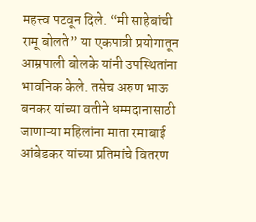महत्त्व पटवून दिले. “मी साहेबांची रामू बोलते” या एकपात्री प्रयोगातून आम्रपाली बोलके यांनी उपस्थितांना भावनिक केले. तसेच अरुण भाऊ बनकर यांच्या वतीने धम्मदानासाठी जाणाऱ्या महिलांना माता रमाबाई आंबेडकर यांच्या प्रतिमांचे वितरण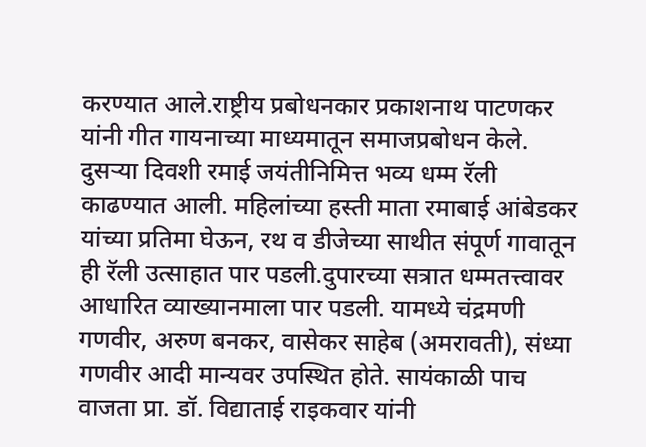करण्यात आले.राष्ट्रीय प्रबोधनकार प्रकाशनाथ पाटणकर यांनी गीत गायनाच्या माध्यमातून समाजप्रबोधन केले. दुसऱ्या दिवशी रमाई जयंतीनिमित्त भव्य धम्म रॅली काढण्यात आली. महिलांच्या हस्ती माता रमाबाई आंबेडकर यांच्या प्रतिमा घेऊन, रथ व डीजेच्या साथीत संपूर्ण गावातून ही रॅली उत्साहात पार पडली.दुपारच्या सत्रात धम्मतत्त्वावर आधारित व्याख्यानमाला पार पडली. यामध्ये चंद्रमणी गणवीर, अरुण बनकर, वासेकर साहेब (अमरावती), संध्या गणवीर आदी मान्यवर उपस्थित होते. सायंकाळी पाच वाजता प्रा. डॉ. विद्याताई राइकवार यांनी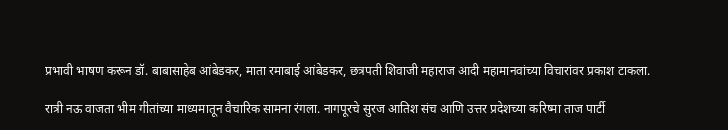प्रभावी भाषण करून डॉ. बाबासाहेब आंबेडकर, माता रमाबाई आंबेडकर, छत्रपती शिवाजी महाराज आदी महामानवांच्या विचारांवर प्रकाश टाकला.

रात्री नऊ वाजता भीम गीतांच्या माध्यमातून वैचारिक सामना रंगला. नागपूरचे सुरज आतिश संच आणि उत्तर प्रदेशच्या करिष्मा ताज पार्टी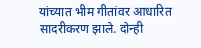यांच्यात भीम गीतांवर आधारित सादरीकरण झाले. दोन्ही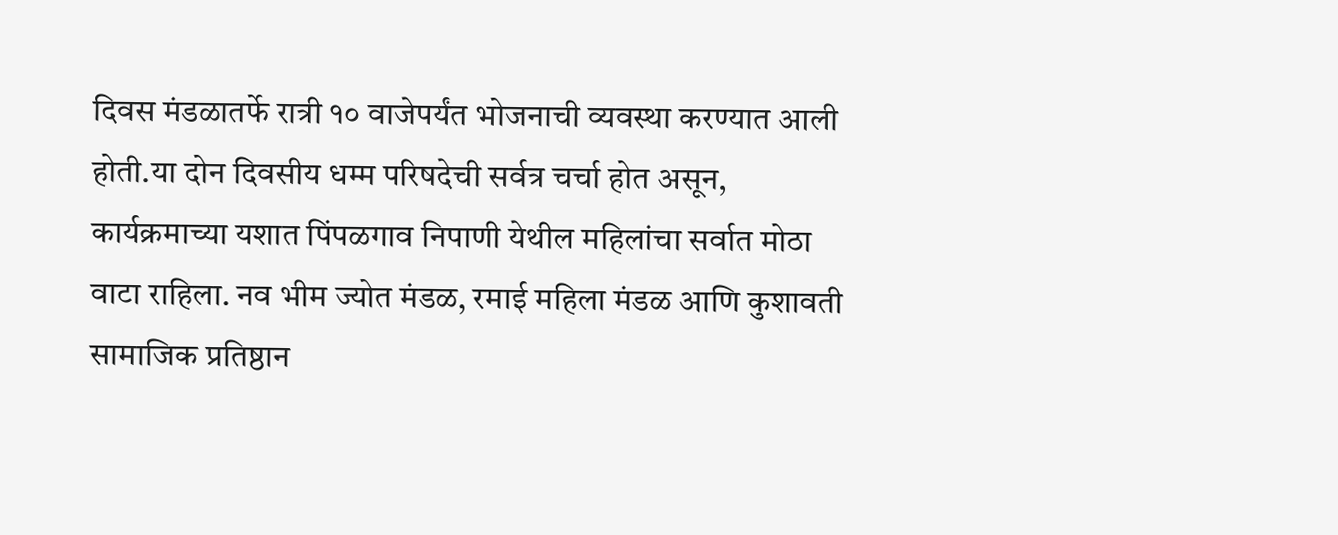दिवस मंडळातर्फे रात्री १० वाजेपर्यंत भोजनाची व्यवस्था करण्यात आली होती.या दोन दिवसीय धम्म परिषदेची सर्वत्र चर्चा होत असून, कार्यक्रमाच्या यशात पिंपळगाव निपाणी येथील महिलांचा सर्वात मोठा वाटा राहिला. नव भीम ज्योत मंडळ, रमाई महिला मंडळ आणि कुशावती सामाजिक प्रतिष्ठान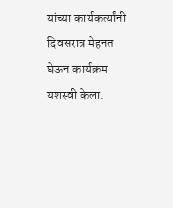यांच्या कार्यकर्त्यांनी दिवसरात्र मेहनत घेऊन कार्यक्रम यशस्वी केला.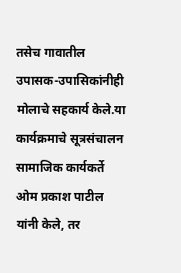तसेच गावातील उपासक-उपासिकांनीही मोलाचे सहकार्य केले.या कार्यक्रमाचे सूत्रसंचालन सामाजिक कार्यकर्ते ओम प्रकाश पाटील यांनी केले, तर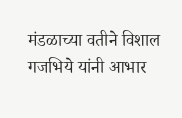मंडळाच्या वतीने विशाल गजभिये यांनी आभार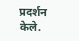प्रदर्शन केले.